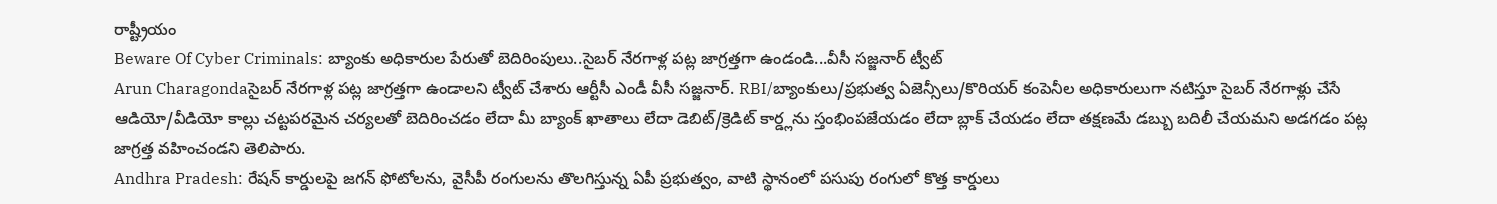రాష్ట్రీయం
Beware Of Cyber Criminals: బ్యాంకు అధికారుల పేరుతో బెదిరింపులు..సైబర్ నేరగాళ్ల పట్ల జాగ్రత్తగా ఉండండి...వీసీ సజ్జనార్ ట్వీట్
Arun Charagondaసైబర్ నేరగాళ్ల పట్ల జాగ్రత్తగా ఉండాలని ట్వీట్ చేశారు ఆర్టీసీ ఎండీ వీసీ సజ్జనార్. RBI/బ్యాంకులు/ప్రభుత్వ ఏజెన్సీలు/కొరియర్ కంపెనీల అధికారులుగా నటిస్తూ సైబర్ నేరగాళ్లు చేసే ఆడియో/వీడియో కాల్లు చట్టపరమైన చర్యలతో బెదిరించడం లేదా మీ బ్యాంక్ ఖాతాలు లేదా డెబిట్/క్రెడిట్ కార్డ్లను స్తంభింపజేయడం లేదా బ్లాక్ చేయడం లేదా తక్షణమే డబ్బు బదిలీ చేయమని అడగడం పట్ల జాగ్రత్త వహించండని తెలిపారు.
Andhra Pradesh: రేషన్ కార్డులపై జగన్ ఫోటోలను, వైసీపీ రంగులను తొలగిస్తున్న ఏపీ ప్రభుత్వం, వాటి స్థానంలో పసుపు రంగులో కొత్త కార్డులు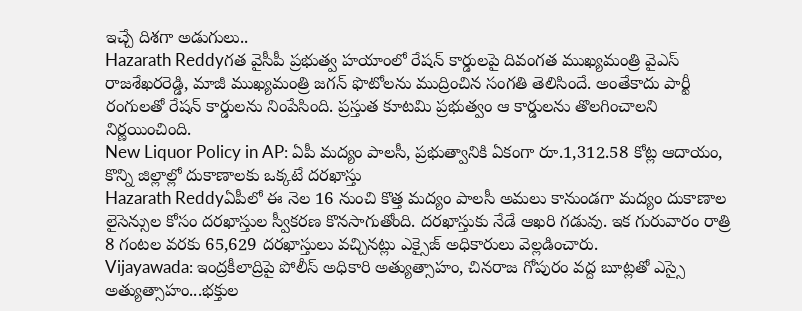ఇచ్చే దిశగా అడుగులు..
Hazarath Reddyగత వైసీపీ ప్రభుత్వ హయాంలో రేషన్ కార్డులపై దివంగత ముఖ్యమంత్రి వైఎస్ రాజశేఖరరెడ్డి, మాజీ ముఖ్యమంత్రి జగన్ ఫొటోలను ముద్రించిన సంగతి తెలిసిందే. అంతేకాదు పార్టీ రంగులతో రేషన్ కార్డులను నింపేసింది. ప్రస్తుత కూటమి ప్రభుత్వం ఆ కార్డులను తొలగించాలని నిర్ణయించింది.
New Liquor Policy in AP: ఏపీ మద్యం పాలసీ, ప్రభుత్వానికి ఏకంగా రూ.1,312.58 కోట్ల ఆదాయం, కొన్ని జిల్లాల్లో దుకాణాలకు ఒక్కటే దరఖాస్తు
Hazarath Reddyఏపీలో ఈ నెల 16 నుంచి కొత్త మద్యం పాలసీ అమలు కానుండగా మద్యం దుకాణాల లైసెన్సుల కోసం దరఖాస్తుల స్వీకరణ కొనసాగుతోంది. దరఖాస్తుకు నేడే ఆఖరి గడువు. ఇక గురువారం రాత్రి 8 గంటల వరకు 65,629 దరఖాస్తులు వచ్చినట్లు ఎక్సైజ్ అధికారులు వెల్లడించారు.
Vijayawada: ఇంద్రకీలాద్రిపై పోలీస్ అధికారి అత్యుత్సాహం, చినరాజ గోపురం వద్ద బూట్లతో ఎస్సై అత్యుత్సాహం...భక్తుల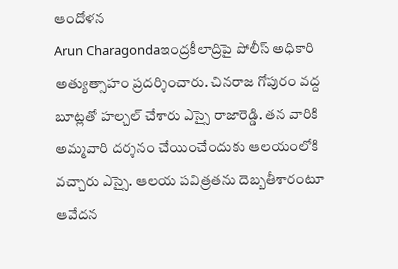ఆందోళన
Arun Charagondaఇంద్రకీలాద్రిపై పోలీస్ అధికారి అత్యుత్సాహం ప్రదర్శించారు. చినరాజ గోపురం వద్ద బూట్లతో హల్చల్ చేశారు ఎస్సై రాజారెడ్డి. తన వారికి అమ్మవారి దర్శనం చేయించేందుకు ఆలయంలోకి వచ్చారు ఎస్సై. ఆలయ పవిత్రతను దెబ్బతీశారంటూ ఆవేదన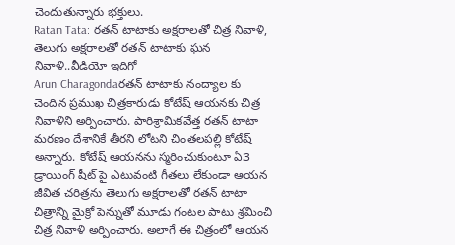చెందుతున్నారు భక్తులు.
Ratan Tata: రతన్ టాటాకు అక్షరాలతో చిత్ర నివాళి, తెలుగు అక్షరాలతో రతన్ టాటాకు ఘన నివాళి..వీడియో ఇదిగో
Arun Charagondaరతన్ టాటాకు నంద్యాల కు చెందిన ప్రముఖ చిత్రకారుడు కోటేష్ ఆయనకు చిత్ర నివాళిని అర్పించారు. పారిశ్రామికవేత్త రతన్ టాటా మరణం దేశానికే తీరని లోటని చింతలపల్లి కోటేష్ అన్నారు. కోటేష్ ఆయనను స్మరించుకుంటూ ఏ3 డ్రాయింగ్ షీట్ పై ఎటువంటి గీతలు లేకుండా ఆయన జీవిత చరిత్రను తెలుగు అక్షరాలతో రతన్ టాటా చిత్రాన్ని మైక్రో పెన్నుతో మూడు గంటల పాటు శ్రమించి చిత్ర నివాళి అర్పించారు. అలాగే ఈ చిత్రంలో ఆయన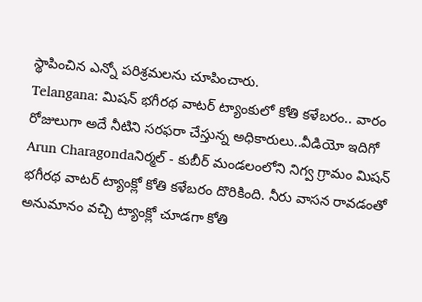స్థాపించిన ఎన్నో పరిశ్రమలను చూపించారు.
Telangana: మిషన్ భగీరథ వాటర్ ట్యాంకులో కోతి కళేబరం.. వారం రోజులుగా అదే నీటిని సరఫరా చేస్తున్న అధికారులు..వీడియో ఇదిగో
Arun Charagondaనిర్మల్ - కుబీర్ మండలంలోని నిగ్వ గ్రామం మిషన్ భగీరథ వాటర్ ట్యాంక్లో కోతి కళేబరం దొరికింది. నీరు వాసన రావడంతో అనుమానం వచ్చి ట్యాంక్లో చూడగా కోతి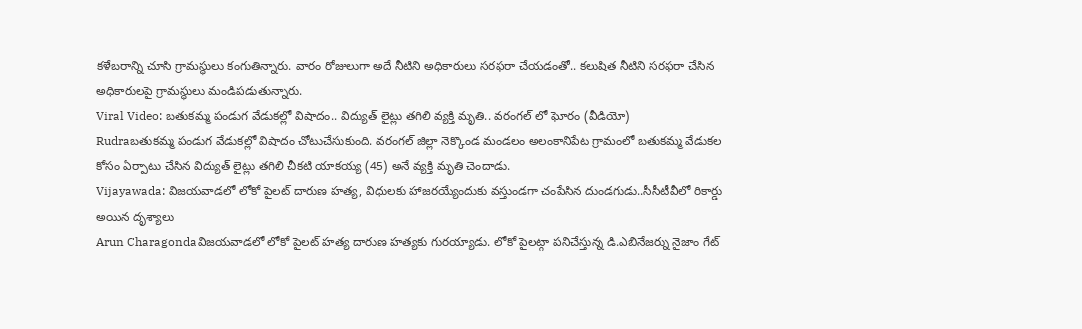కళేబరాన్ని చూసి గ్రామస్థులు కంగుతిన్నారు. వారం రోజులుగా అదే నీటిని అధికారులు సరఫరా చేయడంతో.. కలుషిత నీటిని సరఫరా చేసిన అధికారులపై గ్రామస్థులు మండిపడుతున్నారు.
Viral Video: బతుకమ్మ పండుగ వేడుకల్లో విషాదం.. విద్యుత్ లైట్లు తగిలి వ్యక్తి మృతి.. వరంగల్ లో ఘోరం (వీడియో)
Rudraబతుకమ్మ పండుగ వేడుకల్లో విషాదం చోటుచేసుకుంది. వరంగల్ జిల్లా నెక్కొండ మండలం అలంకానిపేట గ్రామంలో బతుకమ్మ వేడుకల కోసం ఏర్పాటు చేసిన విద్యుత్ లైట్లు తగిలి చీకటి యాకయ్య (45) అనే వ్యక్తి మృతి చెందాడు.
Vijayawada: విజయవాడలో లోకో పైలట్ దారుణ హత్య, విధులకు హాజరయ్యేందుకు వస్తుండగా చంపేసిన దుండగుడు..సీసీటీవీలో రికార్డు అయిన దృశ్యాలు
Arun Charagondaవిజయవాడలో లోకో పైలట్ హత్య దారుణ హత్యకు గురయ్యాడు. లోకో పైలట్గా పనిచేస్తున్న డి.ఎబినేజర్ను నైజాం గేట్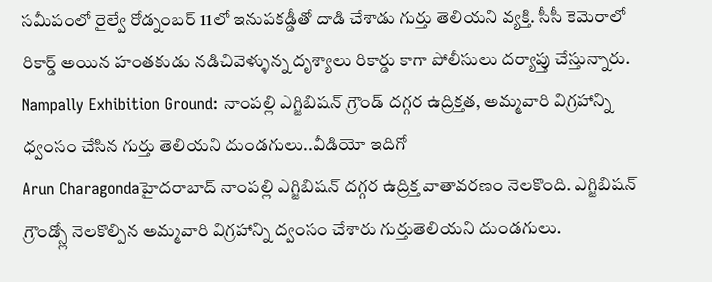సమీపంలో రైల్వే రోడ్నంబర్ 11లో ఇనుపకడ్డీతో దాడి చేశాడు గుర్తు తెలియని వ్యక్తి. సీసీ కెమెరాలో రికార్డ్ అయిన హంతకుడు నడిచివెళ్ళున్న దృశ్యాలు రికార్డు కాగా పోలీసులు దర్యాప్తు చేస్తున్నారు.
Nampally Exhibition Ground: నాంపల్లి ఎగ్జిబిషన్ గ్రౌండ్ దగ్గర ఉద్రిక్తత, అమ్మవారి విగ్రహాన్ని ధ్వంసం చేసిన గుర్తు తెలియని దుండగులు..వీడియో ఇదిగో
Arun Charagondaహైదరాబాద్ నాంపల్లి ఎగ్జిబిషన్ దగ్గర ఉద్రిక్త వాతావరణం నెలకొంది. ఎగ్జిబిషన్ గ్రౌండ్స్లో నెలకొల్పిన అమ్మవారి విగ్రహాన్ని ద్వంసం చేశారు గుర్తుతెలియని దుండగులు.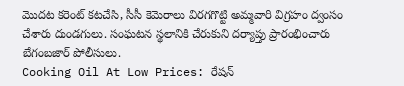మొదట కరెంట్ కటచేసి, సీసీ కెమెరాలు విరగగొట్టి అమ్మవారి విగ్రహం ద్వంసం చేశారు దుండగులు. సంఘటన స్థలానికి చేరుకుని దర్యాప్తు ప్రారంభించారు బేగంబజార్ పోలీసులు.
Cooking Oil At Low Prices: రేషన్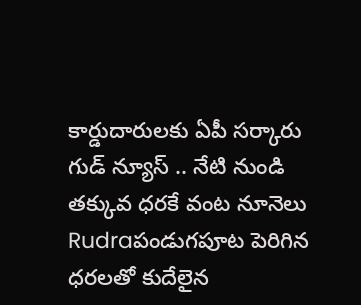కార్డుదారులకు ఏపీ సర్కారు గుడ్ న్యూస్ .. నేటి నుండి తక్కువ ధరకే వంట నూనెలు
Rudraపండుగపూట పెరిగిన ధరలతో కుదేలైన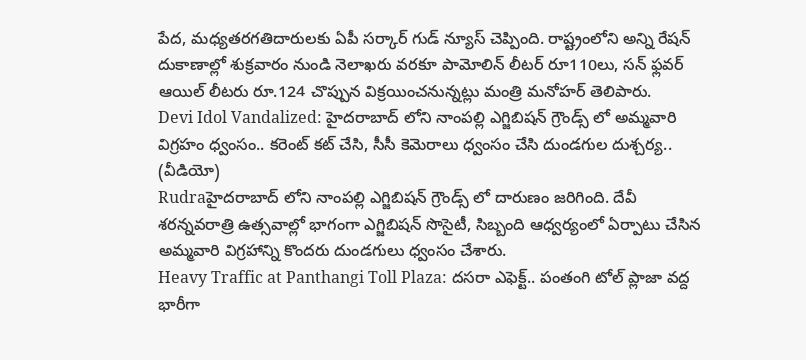పేద, మధ్యతరగతిదారులకు ఏపీ సర్కార్ గుడ్ న్యూస్ చెప్పింది. రాష్ట్రంలోని అన్ని రేషన్ దుకాణాల్లో శుక్రవారం నుండి నెలాఖరు వరకూ పామోలిన్ లీటర్ రూ110లు, సన్ ఫ్లవర్ ఆయిల్ లీటరు రూ.124 చొప్పున విక్రయించనున్నట్లు మంత్రి మనోహర్ తెలిపారు.
Devi Idol Vandalized: హైదరాబాద్ లోని నాంపల్లి ఎగ్జిబిషన్ గ్రౌండ్స్ లో అమ్మవారి విగ్రహం ధ్వంసం.. కరెంట్ కట్ చేసి, సీసీ కెమెరాలు ధ్వంసం చేసి దుండగుల దుశ్చర్య.. (వీడియో)
Rudraహైదరాబాద్ లోని నాంపల్లి ఎగ్జిబిషన్ గ్రౌండ్స్ లో దారుణం జరిగింది. దేవీ శరన్నవరాత్రి ఉత్సవాల్లో భాగంగా ఎగ్జిబిషన్ సొసైటీ, సిబ్బంది ఆధ్వర్యంలో ఏర్పాటు చేసిన అమ్మవారి విగ్రహాన్ని కొందరు దుండగులు ధ్వంసం చేశారు.
Heavy Traffic at Panthangi Toll Plaza: దసరా ఎఫెక్ట్.. పంతంగి టోల్ ప్లాజా వద్ద భారీగా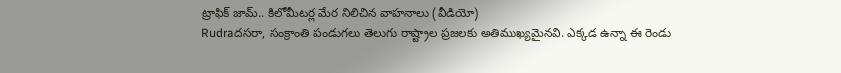ట్రాఫిక్ జామ్.. కిలోమీటర్ల మేర నిలిచిన వాహనాలు (వీడియో)
Rudraదసరా, సంక్రాంతి పండుగలు తెలుగు రాష్ట్రాల ప్రజలకు అతిముఖ్యమైనవి. ఎక్కడ ఉన్నా ఈ రెండు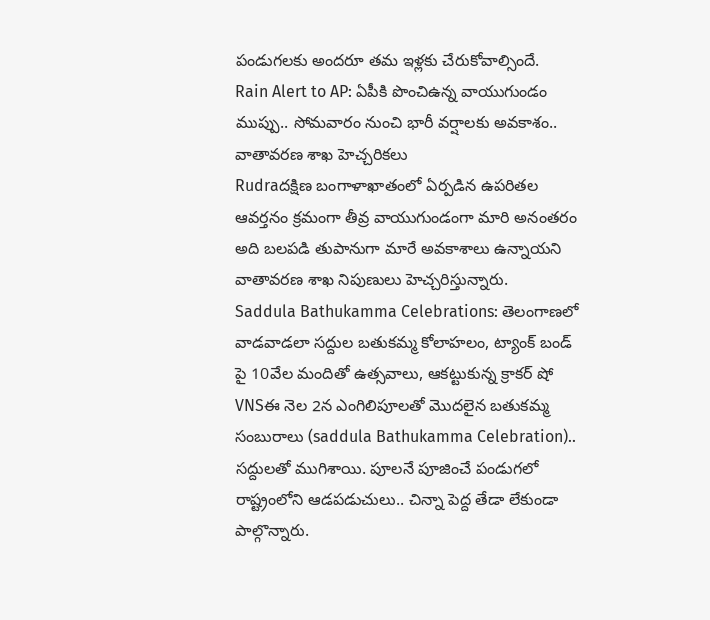పండుగలకు అందరూ తమ ఇళ్లకు చేరుకోవాల్సిందే.
Rain Alert to AP: ఏపీకి పొంచిఉన్న వాయుగుండం ముప్పు.. సోమవారం నుంచి భారీ వర్షాలకు అవకాశం.. వాతావరణ శాఖ హెచ్చరికలు
Rudraదక్షిణ బంగాళాఖాతంలో ఏర్పడిన ఉపరితల ఆవర్తనం క్రమంగా తీవ్ర వాయుగుండంగా మారి అనంతరం అది బలపడి తుపానుగా మారే అవకాశాలు ఉన్నాయని వాతావరణ శాఖ నిపుణులు హెచ్చరిస్తున్నారు.
Saddula Bathukamma Celebrations: తెలంగాణలో వాడవాడలా సద్దుల బతుకమ్మ కోలాహలం, ట్యాంక్ బండ్ పై 10వేల మందితో ఉత్సవాలు, ఆకట్టుకున్న క్రాకర్ షో
VNSఈ నెల 2న ఎంగిలిపూలతో మొదలైన బతుకమ్మ సంబురాలు (saddula Bathukamma Celebration).. సద్దులతో ముగిశాయి. పూలనే పూజించే పండుగలో రాష్ట్రంలోని ఆడపడుచులు.. చిన్నా పెద్ద తేడా లేకుండా పాల్గొన్నారు.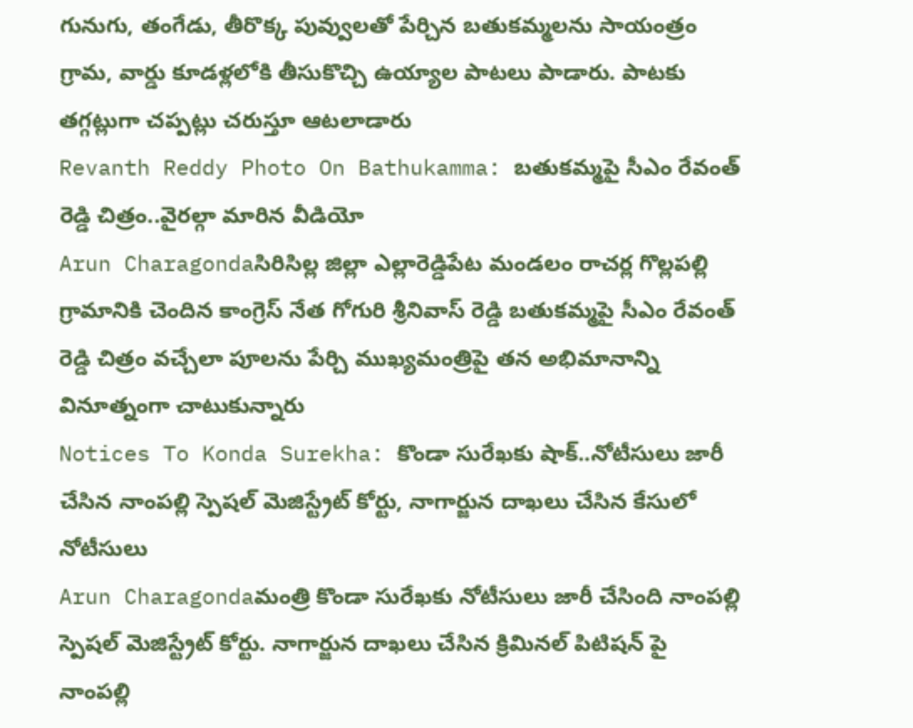గునుగు, తంగేడు, తీరొక్క పువ్వులతో పేర్చిన బతుకమ్మలను సాయంత్రం గ్రామ, వార్డు కూడళ్లలోకి తీసుకొచ్చి ఉయ్యాల పాటలు పాడారు. పాటకు తగ్గట్లుగా చప్పట్లు చరుస్తూ ఆటలాడారు
Revanth Reddy Photo On Bathukamma: బతుకమ్మపై సీఎం రేవంత్ రెడ్డి చిత్రం..వైరల్గా మారిన వీడియో
Arun Charagondaసిరిసిల్ల జిల్లా ఎల్లారెడ్డిపేట మండలం రాచర్ల గొల్లపల్లి గ్రామానికి చెందిన కాంగ్రెస్ నేత గోగురి శ్రీనివాస్ రెడ్డి బతుకమ్మపై సీఎం రేవంత్ రెడ్డి చిత్రం వచ్చేలా పూలను పేర్చి ముఖ్యమంత్రిపై తన అభిమానాన్ని వినూత్నంగా చాటుకున్నారు
Notices To Konda Surekha: కొండా సురేఖకు షాక్..నోటీసులు జారీ చేసిన నాంపల్లి స్పెషల్ మెజిస్ట్రేట్ కోర్టు, నాగార్జున దాఖలు చేసిన కేసులో నోటీసులు
Arun Charagondaమంత్రి కొండా సురేఖకు నోటీసులు జారీ చేసింది నాంపల్లి స్పెషల్ మెజిస్ట్రేట్ కోర్టు. నాగార్జున దాఖలు చేసిన క్రిమినల్ పిటిషన్ పై నాంపల్లి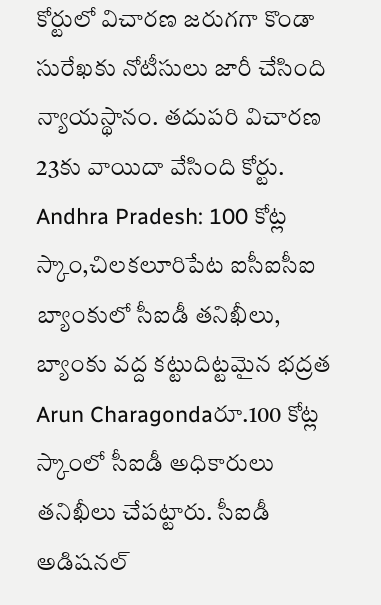కోర్టులో విచారణ జరుగగా కొండా సురేఖకు నోటీసులు జారీ చేసింది న్యాయస్థానం. తదుపరి విచారణ 23కు వాయిదా వేసింది కోర్టు.
Andhra Pradesh: 100 కోట్ల స్కాం,చిలకలూరిపేట ఐసీఐసీఐ బ్యాంకులో సీఐడీ తనిఖీలు, బ్యాంకు వద్ద కట్టుదిట్టమైన భద్రత
Arun Charagondaరూ.100 కోట్ల స్కాంలో సీఐడీ అధికారులు తనిఖీలు చేపట్టారు. సీఐడీ అడిషనల్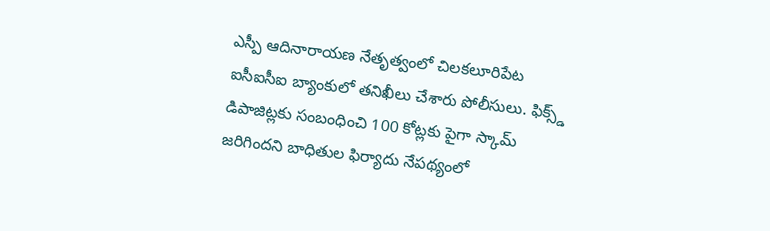ఎస్పీ ఆదినారాయణ నేతృత్వంలో చిలకలూరిపేట ఐసీఐసీఐ బ్యాంకులో తనిఖీలు చేశారు పోలీసులు. ఫిక్స్డ్ డిపాజిట్లకు సంబంధించి 100 కోట్లకు పైగా స్కామ్ జరిగిందని బాధితుల ఫిర్యాదు నేపథ్యంలో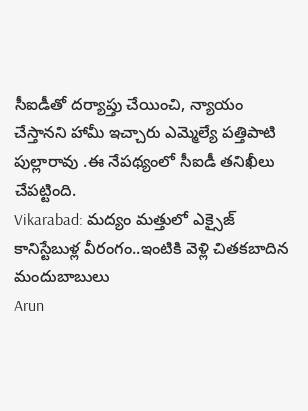సీఐడీతో దర్యాప్తు చేయించి, న్యాయం చేస్తానని హామీ ఇచ్చారు ఎమ్మెల్యే పత్తిపాటి పుల్లారావు .ఈ నేపథ్యంలో సీఐడీ తనిఖీలు చేపట్టింది.
Vikarabad: మద్యం మత్తులో ఎక్సైజ్ కానిస్టేబుళ్ల వీరంగం..ఇంటికి వెళ్లి చితకబాదిన మందుబాబులు
Arun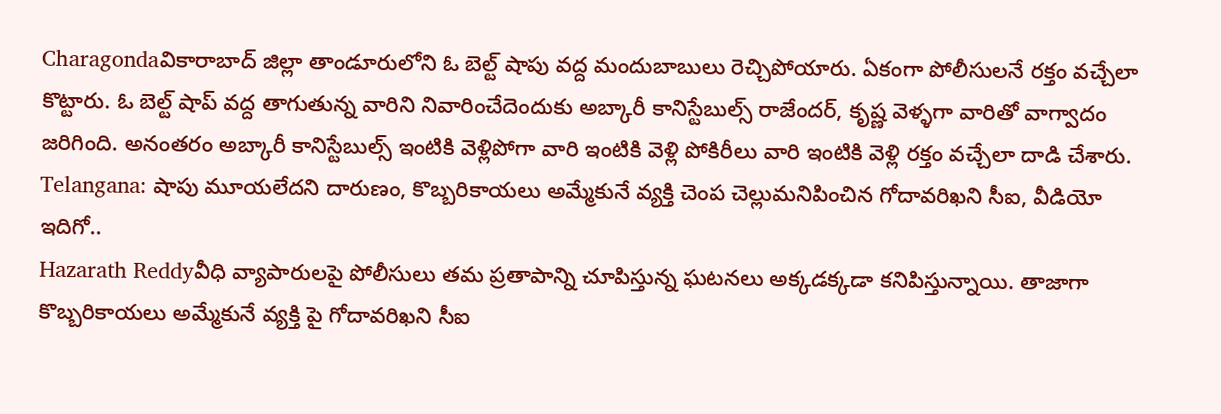Charagondaవికారాబాద్ జిల్లా తాండూరులోని ఓ బెల్ట్ షాపు వద్ద మందుబాబులు రెచ్చిపోయారు. ఏకంగా పోలీసులనే రక్తం వచ్చేలా కొట్టారు. ఓ బెల్ట్ షాప్ వద్ద తాగుతున్న వారిని నివారించేదెందుకు అబ్కారీ కానిస్టేబుల్స్ రాజేందర్, కృష్ణ వెళ్ళగా వారితో వాగ్వాదం జరిగింది. అనంతరం అబ్కారీ కానిస్టేబుల్స్ ఇంటికి వెళ్లిపోగా వారి ఇంటికి వెళ్లి పోకిరీలు వారి ఇంటికి వెళ్లి రక్తం వచ్చేలా దాడి చేశారు.
Telangana: షాపు మూయలేదని దారుణం, కొబ్బరికాయలు అమ్మేకునే వ్యక్తి చెంప చెల్లుమనిపించిన గోదావరిఖని సీఐ, వీడియో ఇదిగో..
Hazarath Reddyవీధి వ్యాపారులపై పోలీసులు తమ ప్రతాపాన్ని చూపిస్తున్న ఘటనలు అక్కడక్కడా కనిపిస్తున్నాయి. తాజాగా కొబ్బరికాయలు అమ్మేకునే వ్యక్తి పై గోదావరిఖని సీఐ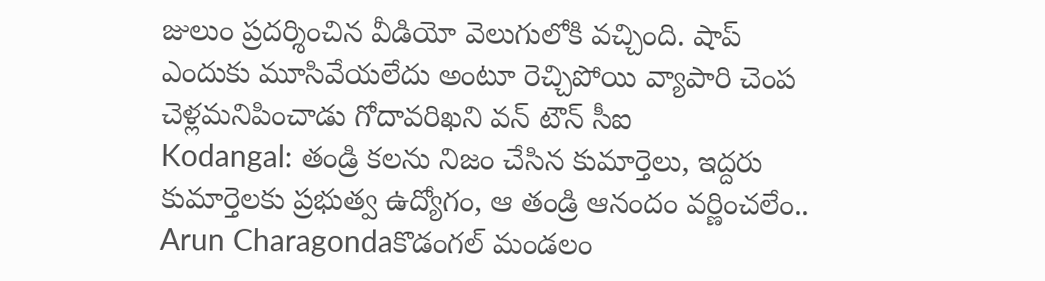జులుం ప్రదర్శించిన వీడియో వెలుగులోకి వచ్చింది. షాప్ ఎందుకు మూసివేయలేదు అంటూ రెచ్చిపోయి వ్యాపారి చెంప చెళ్లమనిపించాడు గోదావరిఖని వన్ టౌన్ సీఐ
Kodangal: తండ్రి కలను నిజం చేసిన కుమార్తెలు, ఇద్దరు కుమార్తెలకు ప్రభుత్వ ఉద్యోగం, ఆ తండ్రి ఆనందం వర్ణించలేం..
Arun Charagondaకొడంగల్ మండలం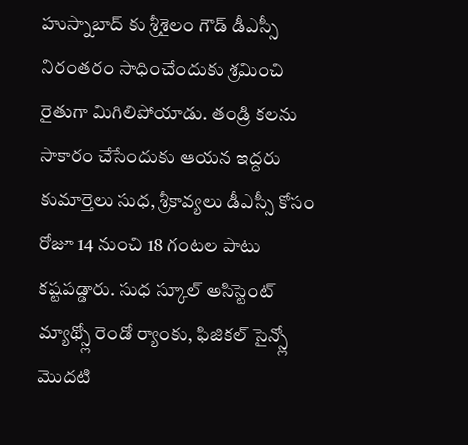హుస్నాబాద్ కు శ్రీశైలం గౌడ్ డీఎస్సీ నిరంతరం సాధించేందుకు శ్రమించి రైతుగా మిగిలిపోయాడు. తండ్రి కలను సాకారం చేసేందుకు ఆయన ఇద్దరు కుమార్తెలు సుధ, శ్రీకావ్యలు డీఎస్సీ కోసం రోజూ 14 నుంచి 18 గంటల పాటు కష్టపడ్డారు. సుధ స్కూల్ అసిస్టెంట్ మ్యాథ్స్లో రెండో ర్యాంకు, ఫిజికల్ సైన్స్లో మొదటి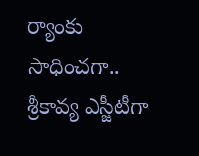ర్యాంకు సాధించగా.. శ్రీకావ్య ఎస్జీటీగా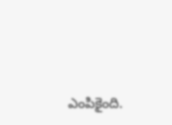ఎంపికైంది.